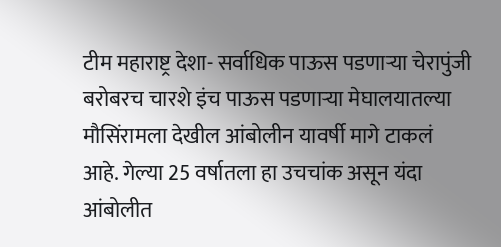टीम महाराष्ट्र देशा- सर्वाधिक पाऊस पडणाऱ्या चेरापुंजी बरोबरच चारशे इंच पाऊस पडणाऱ्या मेघालयातल्या मौसिंरामला देखील आंबोलीन यावर्षी मागे टाकलं आहे. गेल्या 25 वर्षातला हा उचचांक असून यंदा आंबोलीत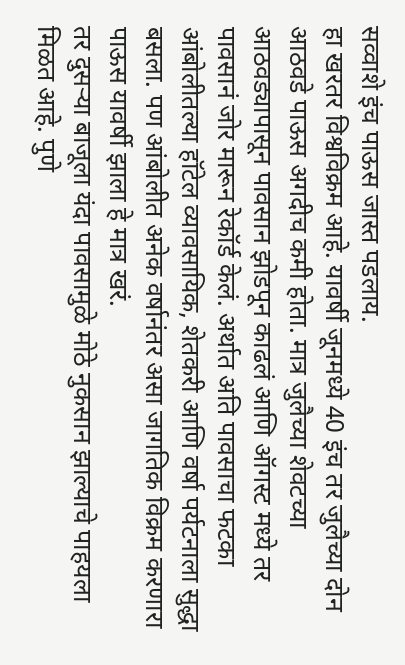सव्वाशे इंच पाऊस जास्त पडलाय.
हा खरतर विश्वविक्रम आहे. यावर्षी जूनमध्ये 40 इंच तर जुलैच्या दोन आठवडे पाऊस अगदीच कमी होता. मात्र जुलैच्या शेवटच्या आठवड्यापासून पावसान झोडपून काढलं आणि ऑगस्ट मध्ये तर पावसानं जोर मारून रेकॉर्ड केलं. अर्थात अति पावसाचा फटका आंबोलीतल्या हॉटेल व्यावसायिक, शेतकरी आणि वर्षा पर्यटनाला सुद्धा बसला. पण आंबोलीत अनेक वर्षानंतर असा जागतिक विक्रम करणारा पाऊस यावर्षी झाला हे मात्र खरं.
तर दुसऱ्या बाजूला यंदा पावसामुळे मोठे नुकसान झाल्याचे पाहयला मिळत आहे. पुणे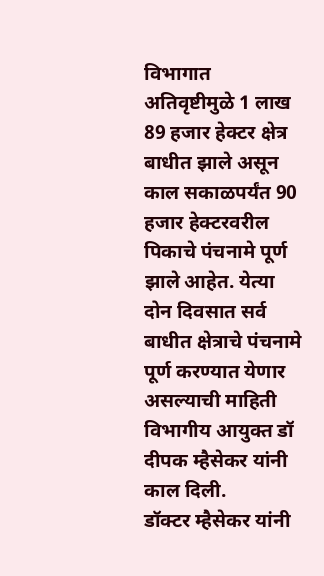विभागात अतिवृष्टीमुळे 1 लाख 89 हजार हेक्टर क्षेत्र बाधीत झाले असून काल सकाळपर्यंत 90 हजार हेक्टरवरील पिकाचे पंचनामे पूर्ण झाले आहेत. येत्या दोन दिवसात सर्व बाधीत क्षेत्राचे पंचनामे पूर्ण करण्यात येणार असल्याची माहिती विभागीय आयुक्त डॉ दीपक म्हैसेकर यांनी काल दिली.
डॉक्टर म्हैसेकर यांनी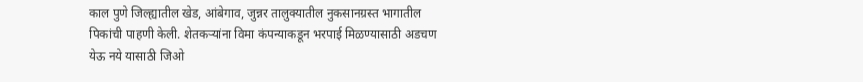काल पुणे जिल्ह्यातील खेड, आंबेगाव, जुन्नर तालुक्यातील नुकसानग्रस्त भागातील पिकांची पाहणी केली. शेतकऱ्यांना विमा कंपन्याकडून भरपाई मिळण्यासाठी अडचण येऊ नये यासाठी जिओ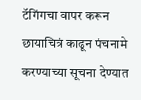टॅगिंगचा वापर करून छायाचित्रं काढून पंचनामे करण्याच्या सूचना देण्यात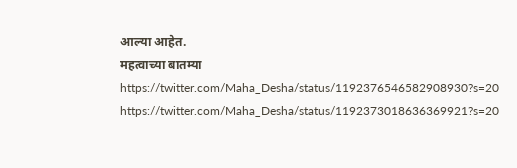आल्या आहेत.
महत्वाच्या बातम्या
https://twitter.com/Maha_Desha/status/1192376546582908930?s=20
https://twitter.com/Maha_Desha/status/1192373018636369921?s=20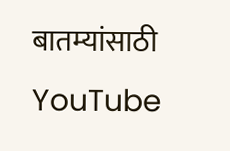बातम्यांसाठी YouTube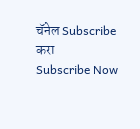चॅनेल Subscribe करा
Subscribe Now